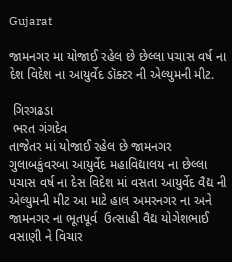Gujarat

જામનગર મા યોજાઈ રહેલ છે છેલ્લા પચાસ વર્ષ ના દેશ વિદેશ ના આયુર્વેદ ડૉક્ટર ની એલ્યુમની મીટ.

 ગિરગઢડા
 ભરત ગંગદેવ
તાજેતર માં યોજાઈ રહેલ છે જામનગર  ગુલાબકુંવરબા આયુર્વેદ મહાવિદ્યાલય ના છેલ્લા પચાસ વર્ષ ના દેસ વિદેશ માં વસતા આયુર્વેદ વૈદ્ય ની એલ્યુમની મીટ આ માટે હાલ અમરનગર ના અને જામનગર ના ભૂતપૂર્વ  ઉત્સાહી વૈદ્ય યોગેશભાઈ વસાણી ને વિચાર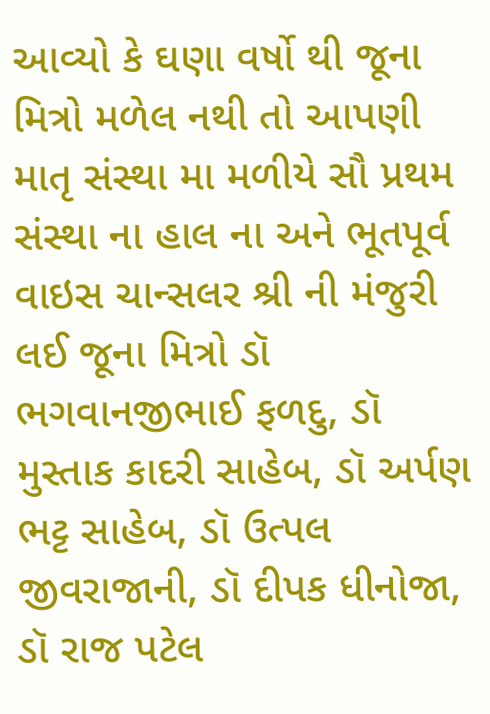આવ્યો કે ઘણા વર્ષો થી જૂના મિત્રો મળેલ નથી તો આપણી માતૃ સંસ્થા મા મળીયે સૌ પ્રથમ સંસ્થા ના હાલ ના અને ભૂતપૂર્વ વાઇસ ચાન્સલર શ્રી ની મંજુરી લઈ જૂના મિત્રો ડૉ ભગવાનજીભાઈ ફળદુ, ડૉ મુસ્તાક કાદરી સાહેબ, ડૉ અર્પણ ભટ્ટ સાહેબ, ડૉ ઉત્પલ જીવરાજાની, ડૉ દીપક ધીનોજા, ડૉ રાજ પટેલ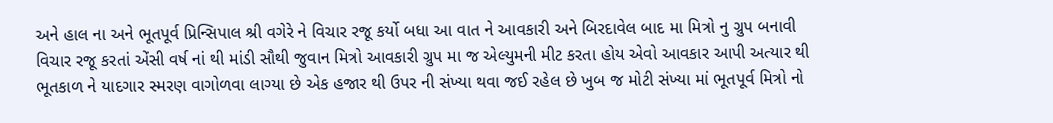અને હાલ ના અને ભૂતપૂર્વ પ્રિન્સિપાલ શ્રી વગેરે ને વિચાર રજૂ કર્યો બધા આ વાત ને આવકારી અને બિરદાવેલ બાદ મા મિત્રો નુ ગ્રુપ બનાવી વિચાર રજૂ કરતાં એંસી વર્ષ નાં થી માંડી સૌથી જુવાન મિત્રો આવકારી ગ્રુપ મા જ એલ્યુમની મીટ કરતા હોય એવો આવકાર આપી અત્યાર થી ભૂતકાળ ને યાદગાર સ્મરણ વાગોળવા લાગ્યા છે એક હજાર થી ઉપર ની સંખ્યા થવા જઈ રહેલ છે ખુબ જ મોટી સંખ્યા માં ભૂતપૂર્વ મિત્રો નો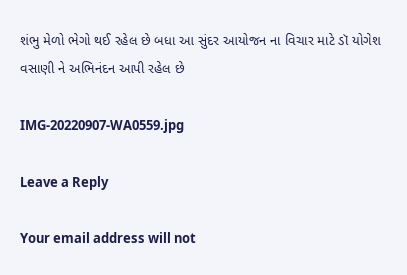શંભુ મેળો ભેગો થઈ રહેલ છે બધા આ સુંદર આયોજન ના વિચાર માટે ડૉ યોગેશ વસાણી ને અભિનંદન આપી રહેલ છે

IMG-20220907-WA0559.jpg

Leave a Reply

Your email address will not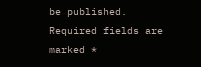be published. Required fields are marked *